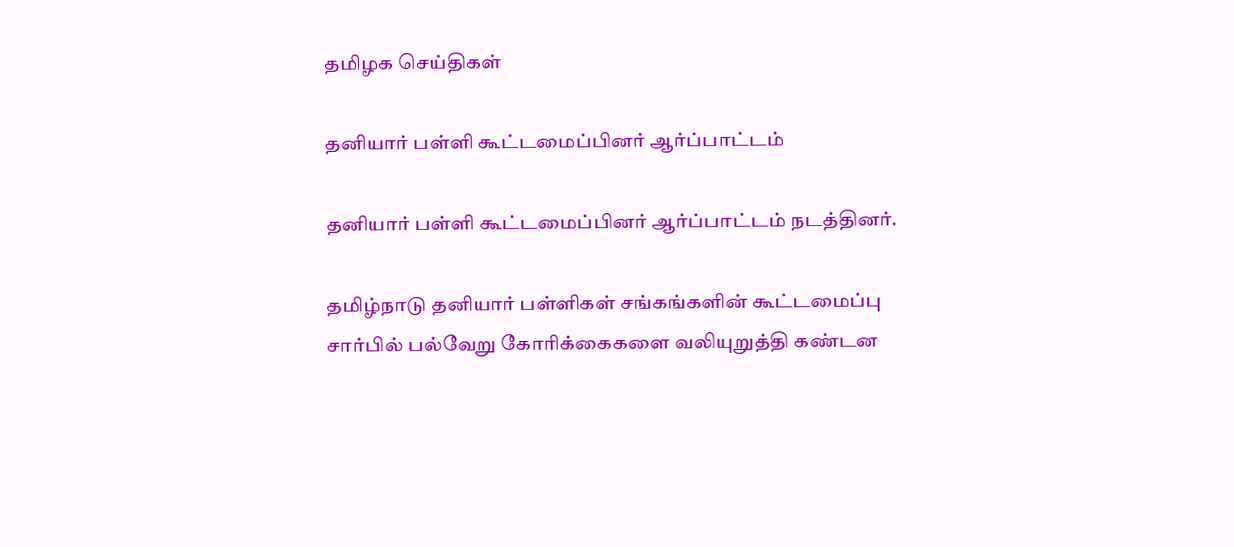தமிழக செய்திகள்

தனியார் பள்ளி கூட்டமைப்பினர் ஆர்ப்பாட்டம்

தனியார் பள்ளி கூட்டமைப்பினர் ஆர்ப்பாட்டம் நடத்தினர்.

தமிழ்நாடு தனியார் பள்ளிகள் சங்கங்களின் கூட்டமைப்பு சார்பில் பல்வேறு கோரிக்கைகளை வலியுறுத்தி கண்டன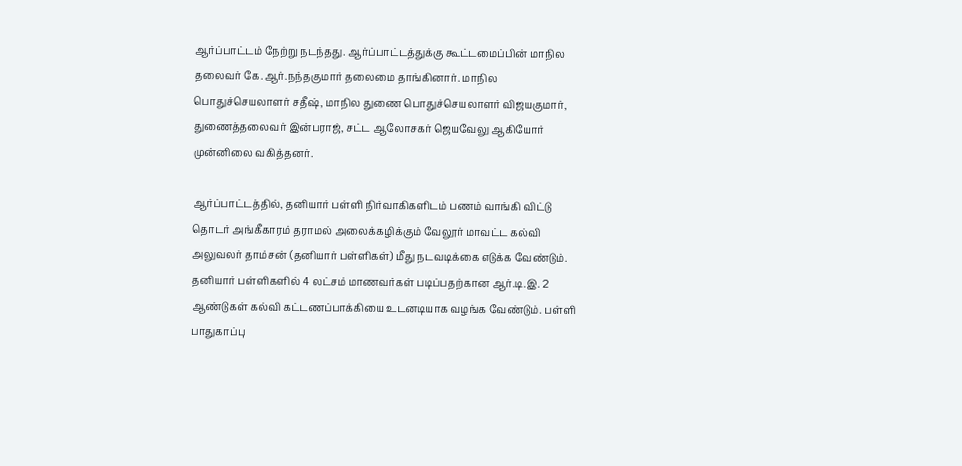ஆர்ப்பாட்டம் நேற்று நடந்தது. ஆர்ப்பாட்டத்துக்கு கூட்டமைப்பின் மாநில தலைவர் கே.ஆர்.நந்தகுமார் தலைமை தாங்கினார். மாநில பொதுச்செயலாளர் சதீஷ், மாநில துணை பொதுச்செயலாளர் விஜயகுமார், துணைத்தலைவர் இன்பராஜ், சட்ட ஆலோசகர் ஜெயவேலு ஆகியோர் முன்னிலை வகித்தனர்.

ஆர்ப்பாட்டத்தில், தனியார் பள்ளி நிர்வாகிகளிடம் பணம் வாங்கி விட்டு தொடர் அங்கீகாரம் தராமல் அலைக்கழிக்கும் வேலூர் மாவட்ட கல்வி அலுவலர் தாம்சன் (தனியார் பள்ளிகள்) மீது நடவடிக்கை எடுக்க வேண்டும். தனியார் பள்ளிகளில் 4 லட்சம் மாணவர்கள் படிப்பதற்கான ஆர்.டி.இ. 2 ஆண்டுகள் கல்வி கட்டணப்பாக்கியை உடனடியாக வழங்க வேண்டும். பள்ளி பாதுகாப்பு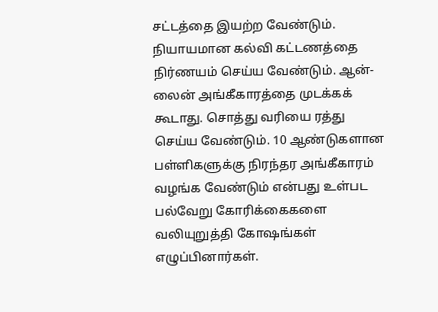சட்டத்தை இயற்ற வேண்டும். நியாயமான கல்வி கட்டணத்தை நிர்ணயம் செய்ய வேண்டும். ஆன்-லைன் அங்கீகாரத்தை முடக்கக் கூடாது. சொத்து வரியை ரத்து செய்ய வேண்டும். 10 ஆண்டுகளான பள்ளிகளுக்கு நிரந்தர அங்கீகாரம் வழங்க வேண்டும் என்பது உள்பட பல்வேறு கோரிக்கைகளை வலியுறுத்தி கோஷங்கள் எழுப்பினார்கள்.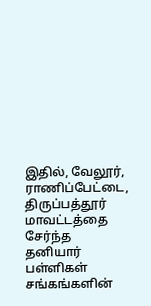இதில், வேலூர், ராணிப்பேட்டை, திருப்பத்தூர் மாவட்டத்தை சேர்ந்த தனியார் பள்ளிகள் சங்கங்களின்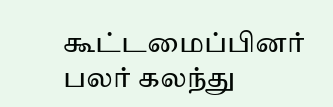கூட்டமைப்பினர் பலர் கலந்து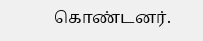கொண்டனர்.